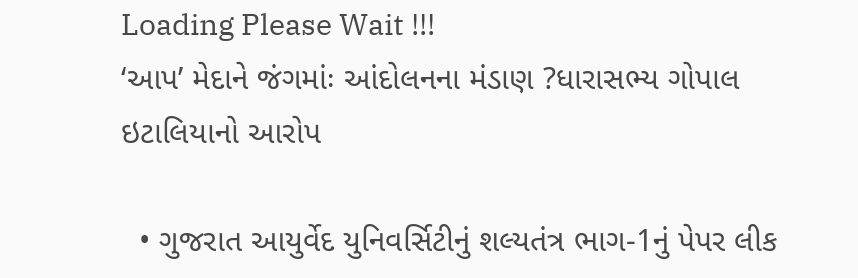Loading Please Wait !!!
‘આપ’ મેદાને જંગમાંઃ આંદોલનના મંડાણ ?ધારાસભ્ય ગોપાલ ઇટાલિયાનો આરોપ

  • ગુજરાત આયુર્વેદ યુનિવર્સિટીનું શલ્યતંત્ર ભાગ-1નું પેપર લીક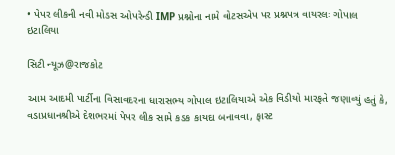• પેપર લીકની નવી મોડસ ઓપરેન્ડી IMP પ્રશ્નોના નામે વોટસએપ પર પ્રશ્નપત્ર વાયરલઃ ગોપાલ ઇટાલિયા

સિટી ન્યૂઝ@રાજકોટ

આમ આદમી પાર્ટીના વિસાવદરના ધારાસભ્ય ગોપાલ ઇટાલિયાએ એક વિડીયો મારફતે જણાવ્યું હતું કે, વડાપ્રધાનશ્રીએ દેશભરમાં પેપર લીક સામે કડક કાયદા બનાવવા, ફાસ્ટ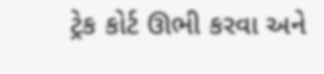ટ્રેક કોર્ટ ઊભી કરવા અને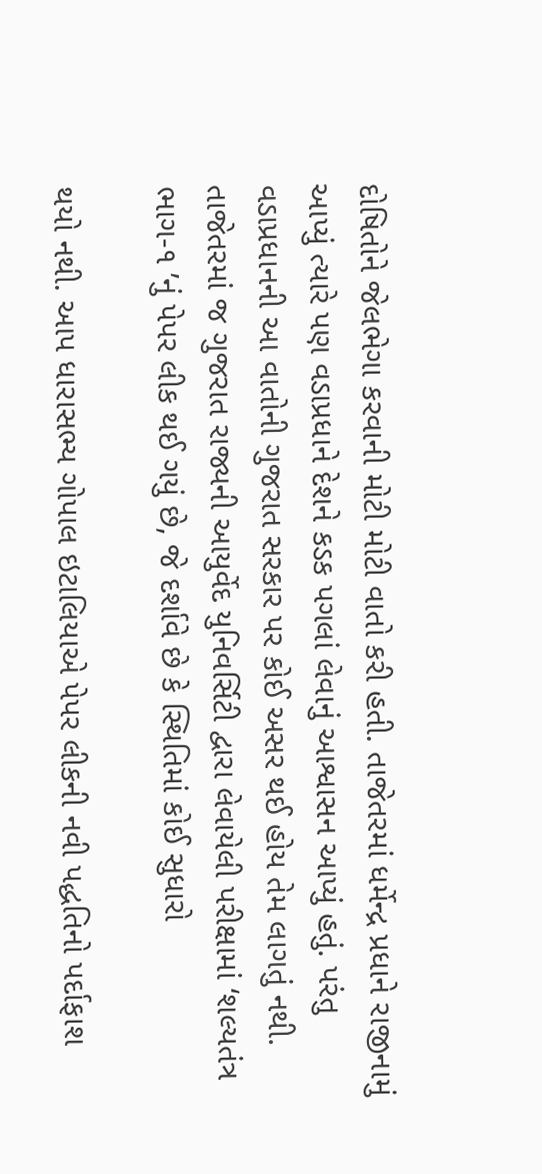દોષિતોને જેલભેગા કરવાની મોટી મોટી વાતો કરી હતી. તાજેતરમાં ધર્મેન્દ્ર પ્રધાને રાજીનામું આપ્યું ત્યારે પણ વડાપ્રધાને દેશને કડક પગલાં લેવાનું આશ્વાસન આપ્યું હતું. પરંતુ વડાપ્રધાનની આ વાતોની ગુજરાત સરકાર પર કોઈ અસર થઈ હોય તેમ લાગતું નથી. તાજેતરમાં જ ગુજરાત રાજ્યની આયુર્વેદ યુનિવર્સિટી દ્વારા લેવાયેલી પરીક્ષામાં ‘શલ્યતંત્ર ભાગ-૧ ’નું પેપર લીક થઈ ગયું છે, જે દર્શાવે છે કે સ્થિતિમાં કોઈ સુધારો

થયો નથી. આપ ધારાસભ્ય ગોપાલ ઇટાલિયાએ પેપર લીકની નવી પદ્ધતિનો પર્દાફાશ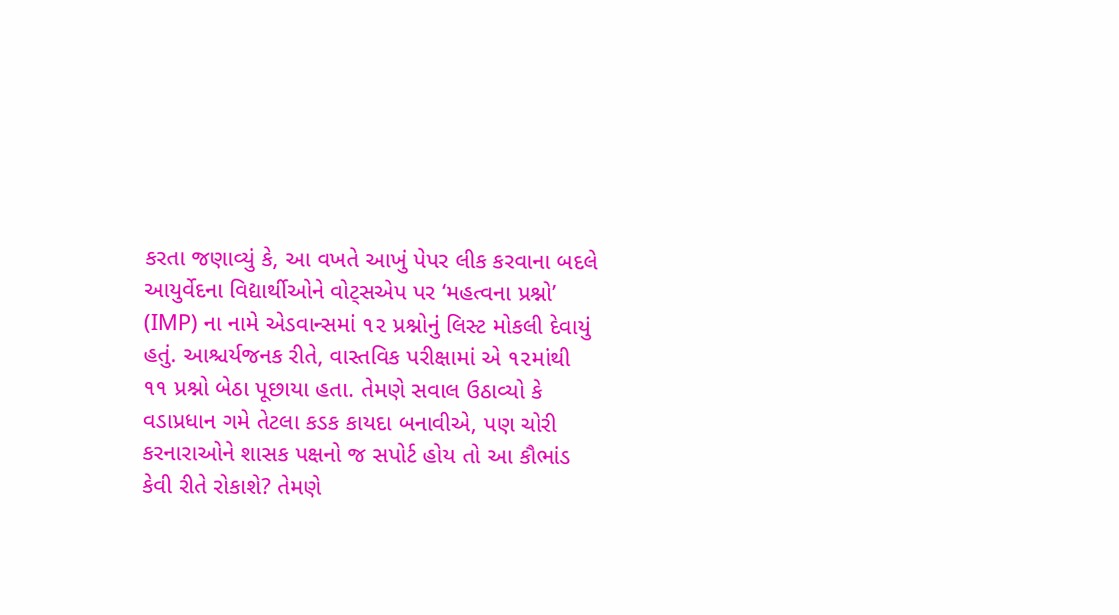કરતા જણાવ્યું કે, આ વખતે આખું પેપર લીક કરવાના બદલે આયુર્વેદના વિદ્યાર્થીઓને વોટ્સએપ પર ‘મહત્વના પ્રશ્નો’ (IMP) ના નામે એડવાન્સમાં ૧૨ પ્રશ્નોનું લિસ્ટ મોકલી દેવાયું હતું. આશ્ચર્યજનક રીતે, વાસ્તવિક પરીક્ષામાં એ ૧૨માંથી ૧૧ પ્રશ્નો બેઠા પૂછાયા હતા. તેમણે સવાલ ઉઠાવ્યો કે વડાપ્રધાન ગમે તેટલા કડક કાયદા બનાવીએ, પણ ચોરી કરનારાઓને શાસક પક્ષનો જ સપોર્ટ હોય તો આ કૌભાંડ કેવી રીતે રોકાશે? તેમણે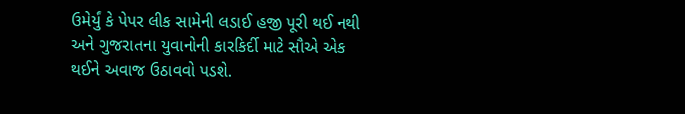ઉમેર્યું કે પેપર લીક સામેની લડાઈ હજી પૂરી થઈ નથી અને ગુજરાતના યુવાનોની કારકિર્દી માટે સૌએ એક થઈને અવાજ ઉઠાવવો પડશે.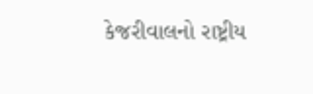કેજરીવાલનો રાષ્ટ્રીય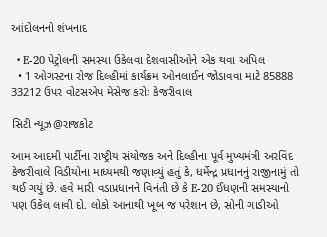આંદોલનનો શંખનાદ

  • E-20 પેટ્રોલની સમસ્યા ઉકેલવા દેશવાસીઓને એક થવા અપિલ
  • 1 ઓગસ્ટના રોજ દિલ્હીમાં કાર્યક્રમ ઓનલાઈન જોડાવવા માટે 85888 33212 ઉપર વોટસએપ મેસેજ કરોઃ કેજરીવાલ

સિટી ન્યૂઝ@રાજકોટ

આમ આદમી પાર્ટીના રાષ્ટ્રીય સંયોજક અને દિલ્હીના પૂર્વ મુખ્યમંત્રી અરવિંદ કેજરીવાલે વિડીયોના માધ્યમથી જણાવ્યું હતું કે, ધર્મેન્દ્ર પ્રધાનનું રાજીનામું તો થઈ ગયું છે. હવે મારી વડાપ્રધાનને વિનંતી છે કે E-20 ઈંધણની સમસ્યાનો પણ ઉકેલ લાવી દો. લોકો આનાથી ખૂબ જ પરેશાન છે, સોની ગાડીઓ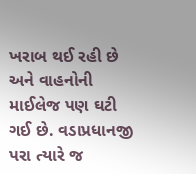ખરાબ થઈ રહી છે અને વાહનોની માઈલેજ પણ ઘટી ગઈ છે. વડાપ્રધાનજી પરા ત્યારે જ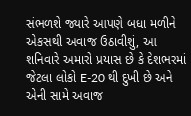સંભળશે જ્યારે આપણે બધા મળીને એકસથી અવાજ ઉઠાવીશું, આ શનિવારે અમારો પ્રયાસ છે કે દેશભરમાં જેટલા લોકો E-20 થી દુખી છે અને એની સામે અવાજ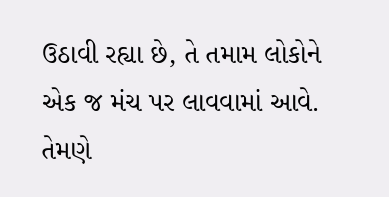ઉઠાવી રહ્યા છે, તે તમામ લોકોને એક જ મંચ પર લાવવામાં આવે. તેમણે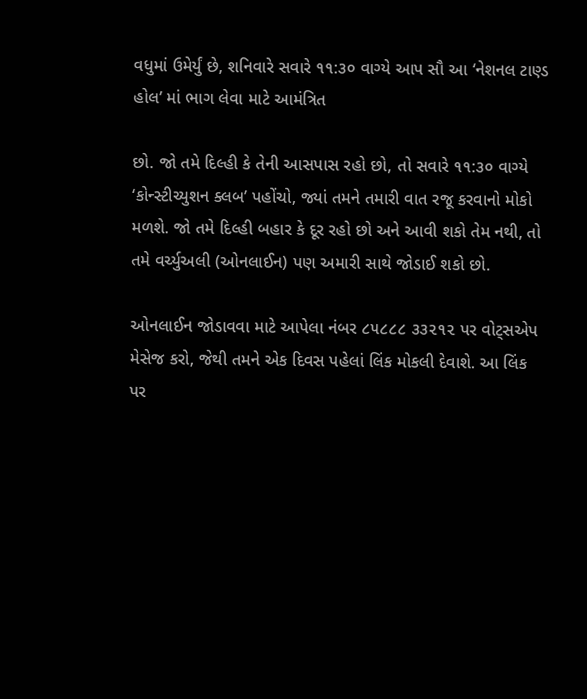વધુમાં ઉમેર્યું છે, શનિવારે સવારે ૧૧:૩૦ વાગ્યે આપ સૌ આ ‘નેશનલ ટાણ્ડ હોલ’ માં ભાગ લેવા માટે આમંત્રિત

છો. જો તમે દિલ્હી કે તેની આસપાસ રહો છો, તો સવારે ૧૧:૩૦ વાગ્યે ‘કોન્સ્ટીચ્યુશન ક્લબ’ પહોંચો, જ્યાં તમને તમારી વાત રજૂ કરવાનો મોકો મળશે. જો તમે દિલ્હી બહાર કે દૂર રહો છો અને આવી શકો તેમ નથી, તો તમે વર્ચ્યુઅલી (ઓનલાઈન) પણ અમારી સાથે જોડાઈ શકો છો.

ઓનલાઈન જોડાવવા માટે આપેલા નંબર ૮૫૮૮૮ ૩૩૨૧૨ પર વોટ્સએપ મેસેજ કરો, જેથી તમને એક દિવસ પહેલાં લિંક મોકલી દેવાશે. આ લિંક પર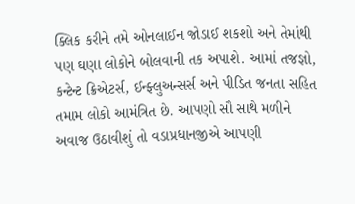ક્લિક કરીને તમે ઓનલાઈન જોડાઈ શકશો અને તેમાંથી પણ ઘણા લોકોને બોલવાની તક અપાશે. આમાં તજજ્ઞો, કન્ટેન્ટ ક્રિએટર્સ, ઈન્ફ્લુઅન્સર્સ અને પીડિત જનતા સહિત તમામ લોકો આમંત્રિત છે. આપણો સૌ સાથે મળીને અવાજ ઉઠાવીશું તો વડાપ્રધાનજીએ આપણી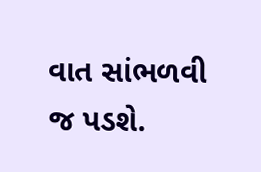વાત સાંભળવી જ પડશે.